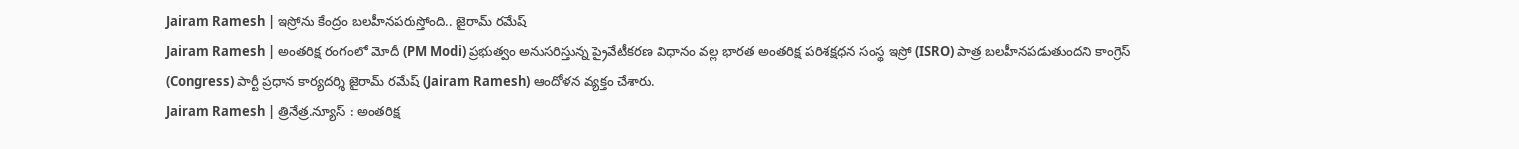Jairam Ramesh | ఇస్రోను కేంద్రం బలహీనపరుస్తోంది.. జైరామ్ రమేష్
Jairam Ramesh | అంతరిక్ష రంగంలో మోదీ (PM Modi) ప్రభుత్వం అనుసరిస్తున్న ప్రైవేటీకరణ విధానం వల్ల భారత అంతరిక్ష పరిశక్షధన సంస్థ ఇస్రో (ISRO) పాత్ర బలహీనపడుతుందని కాంగ్రెస్ (Congress) పార్టీ ప్రధాన కార్యదర్శి జైరామ్ రమేష్ (Jairam Ramesh) ఆందోళన వ్యక్తం చేశారు.
Jairam Ramesh | త్రినేత్ర.న్యూస్ : అంతరిక్ష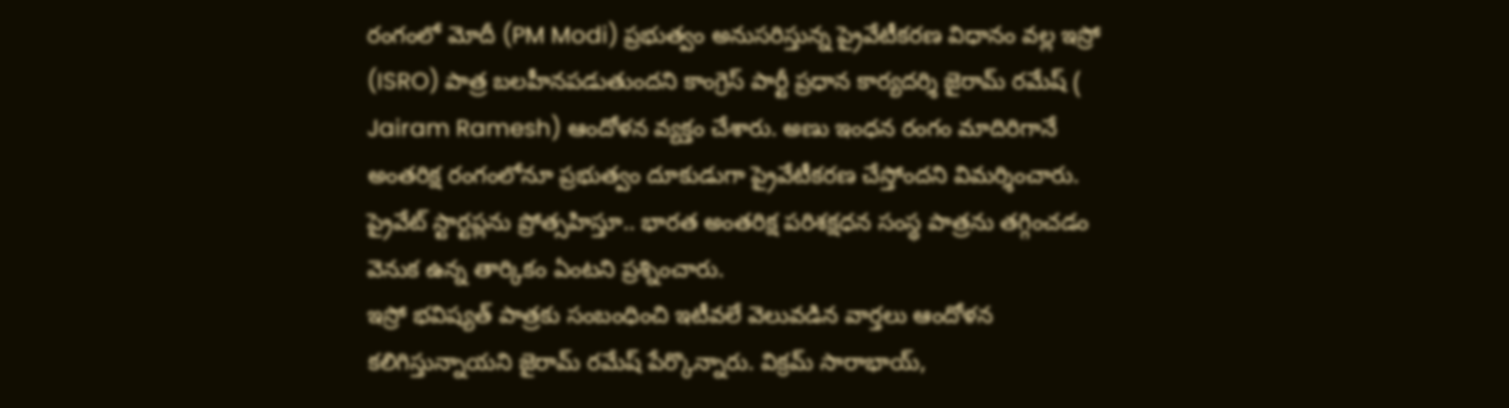రంగంలో మోదీ (PM Modi) ప్రభుత్వం అనుసరిస్తున్న ప్రైవేటీకరణ విధానం వల్ల ఇస్రో (ISRO) పాత్ర బలహీనపడుతుందని కాంగ్రెస్ పార్టీ ప్రధాన కార్యదర్శి జైరామ్ రమేష్ ( Jairam Ramesh) ఆందోళన వ్యక్తం చేశారు. అణు ఇంధన రంగం మాదిరిగానే అంతరిక్ష రంగంలోనూ ప్రభుత్వం దూకుడుగా ప్రైవేటీకరణ చేస్తోందని విమర్శించారు. ప్రైవేట్ స్టార్టప్లను ప్రోత్సహిస్తూ.. భారత అంతరిక్ష పరిశక్షధన సంస్థ పాత్రను తగ్గించడం వెనుక ఉన్న తార్కికం ఏంటని ప్రశ్నించారు.
ఇస్రో భవిష్యత్ పాత్రకు సంబంధించి ఇటీవలే వెలువడిన వార్తలు ఆందోళన కలిగిస్తున్నాయని జైరామ్ రమేష్ పేర్కొన్నారు. విక్రమ్ సారాభాయ్,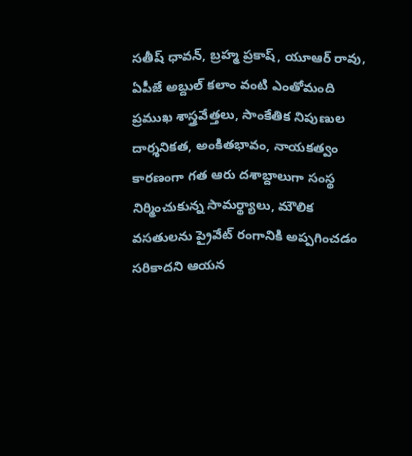సతీష్ ధావన్, బ్రహ్మ ప్రకాష్, యూఆర్ రావు, ఏపీజే అబ్దుల్ కలాం వంటి ఎంతోమంది ప్రముఖ శాస్త్రవేత్తలు, సాంకేతిక నిపుణుల దార్శనికత, అంకితభావం, నాయకత్వం కారణంగా గత ఆరు దశాబ్దాలుగా సంస్థ నిర్మించుకున్న సామర్థ్యాలు, మౌలిక వసతులను ప్రైవేట్ రంగానికి అప్పగించడం సరికాదని ఆయన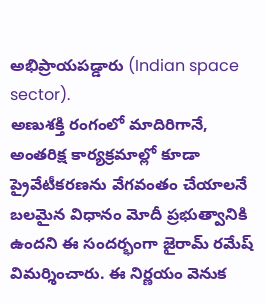అభిప్రాయపడ్డారు (Indian space sector).
అణుశక్తి రంగంలో మాదిరిగానే, అంతరిక్ష కార్యక్రమాల్లో కూడా ప్రైవేటీకరణను వేగవంతం చేయాలనే బలమైన విధానం మోదీ ప్రభుత్వానికి ఉందని ఈ సందర్భంగా జైరామ్ రమేష్ విమర్శించారు. ఈ నిర్ణయం వెనుక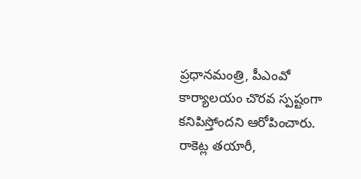ప్రధానమంత్రి, పీఎంవో కార్యాలయం చొరవ స్పష్టంగా కనిపిస్తోందని ఆరోపించారు. రాకెట్ల తయారీ,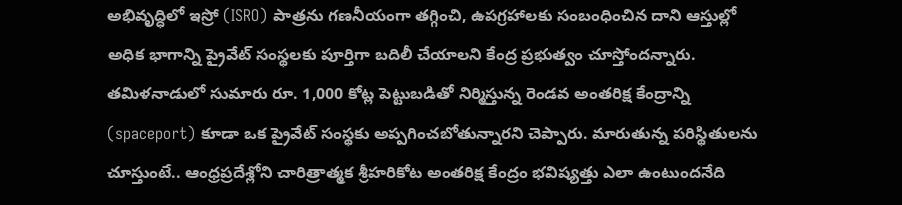అభివృద్ధిలో ఇస్రో (ISRO) పాత్రను గణనీయంగా తగ్గించి, ఉపగ్రహాలకు సంబంధించిన దాని ఆస్తుల్లో అధిక భాగాన్ని ప్రైవేట్ సంస్థలకు పూర్తిగా బదిలీ చేయాలని కేంద్ర ప్రభుత్వం చూస్తోందన్నారు. తమిళనాడులో సుమారు రూ. 1,000 కోట్ల పెట్టుబడితో నిర్మిస్తున్న రెండవ అంతరిక్ష కేంద్రాన్ని (spaceport) కూడా ఒక ప్రైవేట్ సంస్థకు అప్పగించబోతున్నారని చెప్పారు. మారుతున్న పరిస్థితులను చూస్తుంటే.. ఆంధ్రప్రదేశ్లోని చారిత్రాత్మక శ్రీహరికోట అంతరిక్ష కేంద్రం భవిష్యత్తు ఎలా ఉంటుందనేది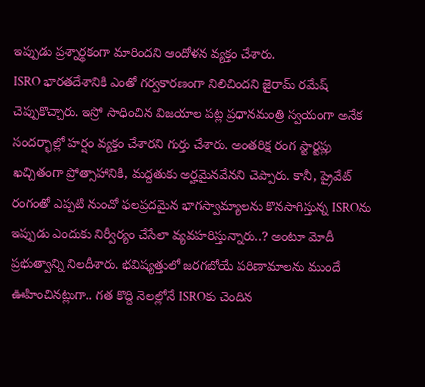ఇప్పుడు ప్రశ్నార్థకంగా మారిందని ఆందోళన వ్యక్తం చేశారు.
ISRO భారతదేశానికి ఎంతో గర్వకారణంగా నిలిచిందని జైరామ్ రమేష్ చెప్పుకొచ్చారు. ఇస్రో సాధించిన విజయాల పట్ల ప్రధానమంత్రి స్వయంగా అనేక సందర్భాల్లో హర్షం వ్యక్తం చేశారని గుర్తు చేశారు. అంతరిక్ష రంగ స్టార్టప్లు ఖచ్చితంగా ప్రోత్సాహానికి, మద్దతుకు అర్హమైనవేనని చెప్పారు. కానీ, ప్రైవేట్ రంగంతో ఎప్పటి నుంచో ఫలప్రదమైన భాగస్వామ్యాలను కొనసాగిస్తున్న ISROను ఇప్పుడు ఎందుకు నిర్వీర్యం చేసేలా వ్యవహరిస్తున్నారు..? అంటూ మోదీ ప్రభుత్వాన్ని నిలదీశారు. భవిష్యత్తులో జరగబోయే పరిణామాలను ముందే ఊహించినట్లుగా.. గత కొద్ది నెలల్లోనే ISROకు చెందిన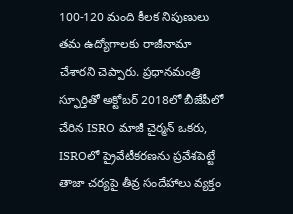100-120 మంది కీలక నిపుణులు తమ ఉద్యోగాలకు రాజీనామా చేశారని చెప్పారు. ప్రధానమంత్రి స్ఫూర్తితో అక్టోబర్ 2018లో బీజేపీలో చేరిన ISRO మాజీ చైర్మన్ ఒకరు, ISROలో ప్రైవేటీకరణను ప్రవేశపెట్టే తాజా చర్యపై తీవ్ర సందేహాలు వ్యక్తం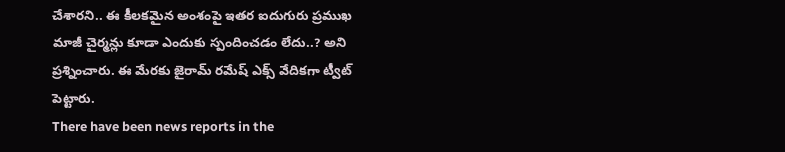చేశారని.. ఈ కీలకమైన అంశంపై ఇతర ఐదుగురు ప్రముఖ మాజీ చైర్మన్లు కూడా ఎందుకు స్పందించడం లేదు..? అని ప్రశ్నించారు. ఈ మేరకు జైరామ్ రమేష్ ఎక్స్ వేదికగా ట్వీట్ పెట్టారు.
There have been news reports in the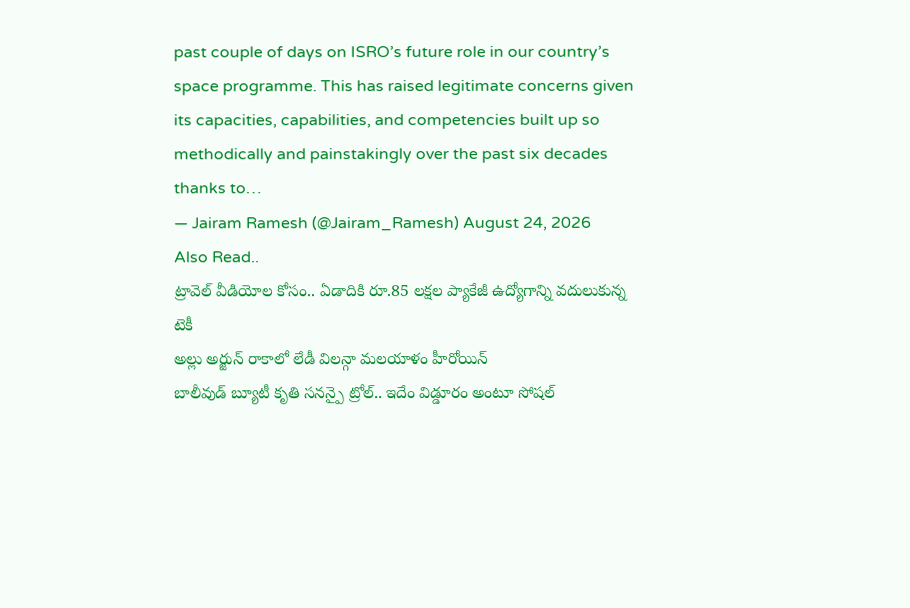past couple of days on ISRO’s future role in our country’s space programme. This has raised legitimate concerns given its capacities, capabilities, and competencies built up so methodically and painstakingly over the past six decades thanks to…
— Jairam Ramesh (@Jairam_Ramesh) August 24, 2026
Also Read..
ట్రావెల్ వీడియోల కోసం.. ఏడాదికి రూ.85 లక్షల ప్యాకేజీ ఉద్యోగాన్ని వదులుకున్న టెకీ
అల్లు అర్జున్ రాకాలో లేడీ విలన్గా మలయాళం హీరోయిన్
బాలీవుడ్ బ్యూటీ కృతి సనన్పై ట్రోల్.. ఇదేం విడ్డూరం అంటూ సోషల్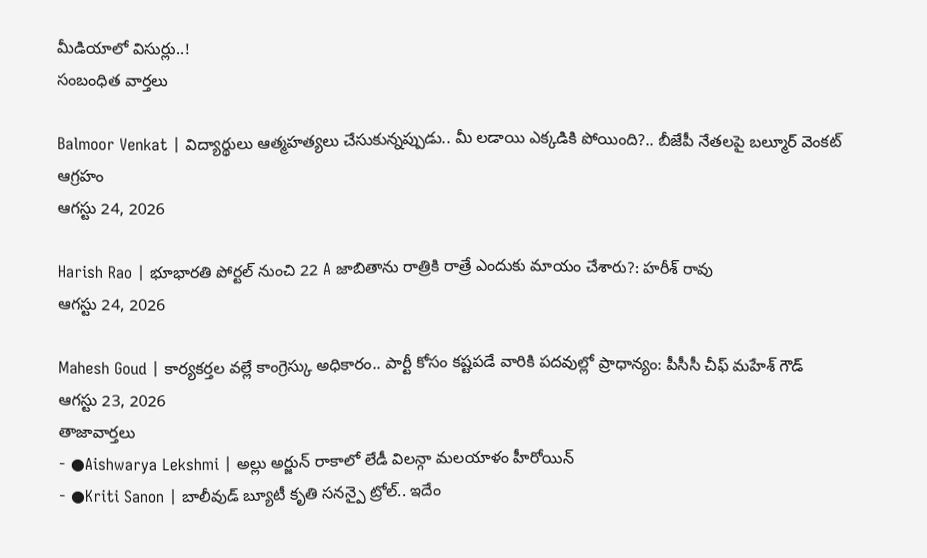మీడియాలో విసుర్లు..!
సంబంధిత వార్తలు

Balmoor Venkat | విద్యార్థులు ఆత్మహత్యలు చేసుకున్నప్పుడు.. మీ లడాయి ఎక్కడికి పోయింది?.. బీజేపీ నేతలపై బల్మూర్ వెంకట్ ఆగ్రహం
ఆగస్టు 24, 2026

Harish Rao | భూభారతి పోర్టల్ నుంచి 22 A జాబితాను రాత్రికి రాత్రే ఎందుకు మాయం చేశారు?: హరీశ్ రావు
ఆగస్టు 24, 2026

Mahesh Goud | కార్యకర్తల వల్లే కాంగ్రెస్కు అధికారం.. పార్టీ కోసం కష్టపడే వారికి పదవుల్లో ప్రాధాన్యం: పీసీసీ చీఫ్ మహేశ్ గౌడ్
ఆగస్టు 23, 2026
తాజావార్తలు
- ●Aishwarya Lekshmi | అల్లు అర్జున్ రాకాలో లేడీ విలన్గా మలయాళం హీరోయిన్
- ●Kriti Sanon | బాలీవుడ్ బ్యూటీ కృతి సనన్పై ట్రోల్.. ఇదేం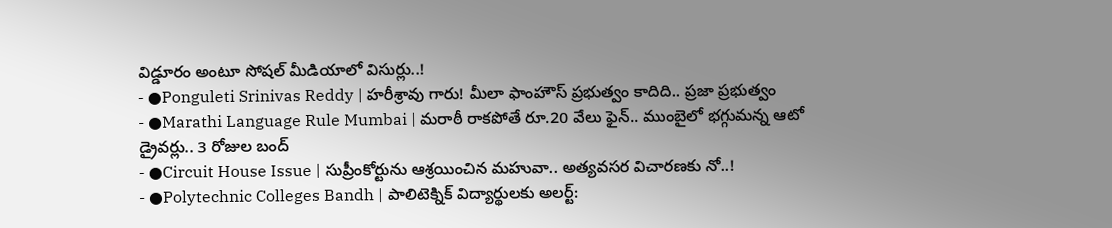విడ్డూరం అంటూ సోషల్ మీడియాలో విసుర్లు..!
- ●Ponguleti Srinivas Reddy | హరీశ్రావు గారు! మీలా ఫాంహౌస్ ప్రభుత్వం కాదిది.. ప్రజా ప్రభుత్వం
- ●Marathi Language Rule Mumbai | మరాఠీ రాకపోతే రూ.20 వేలు ఫైన్.. ముంబైలో భగ్గుమన్న ఆటో డ్రైవర్లు.. 3 రోజుల బంద్
- ●Circuit House Issue | సుప్రీంకోర్టును ఆశ్రయించిన మహువా.. అత్యవసర విచారణకు నో..!
- ●Polytechnic Colleges Bandh | పాలిటెక్నిక్ విద్యార్థులకు అలర్ట్: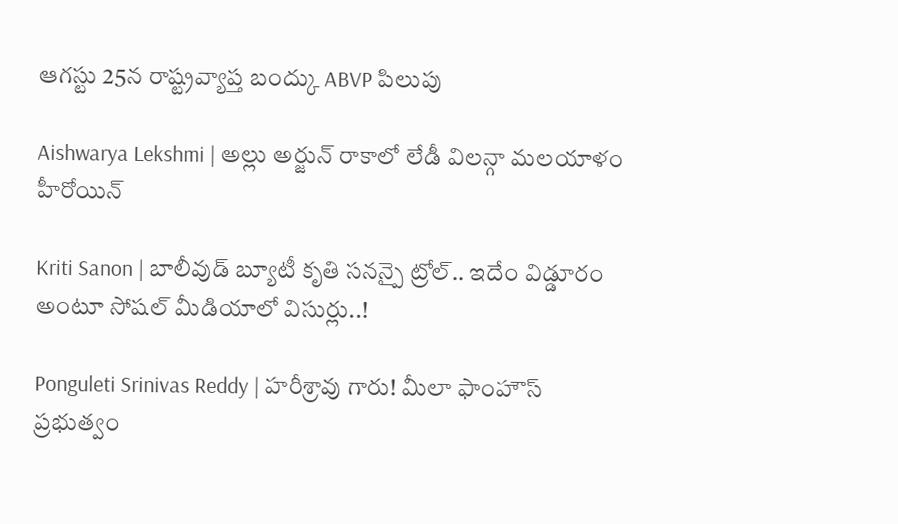ఆగస్టు 25న రాష్ట్రవ్యాప్త బంద్కు ABVP పిలుపు

Aishwarya Lekshmi | అల్లు అర్జున్ రాకాలో లేడీ విలన్గా మలయాళం హీరోయిన్

Kriti Sanon | బాలీవుడ్ బ్యూటీ కృతి సనన్పై ట్రోల్.. ఇదేం విడ్డూరం అంటూ సోషల్ మీడియాలో విసుర్లు..!

Ponguleti Srinivas Reddy | హరీశ్రావు గారు! మీలా ఫాంహౌస్ ప్రభుత్వం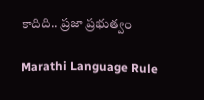కాదిది.. ప్రజా ప్రభుత్వం

Marathi Language Rule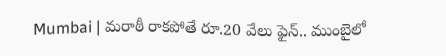Mumbai | మరాఠీ రాకపోతే రూ.20 వేలు ఫైన్.. ముంబైలో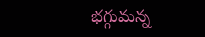భగ్గుమన్న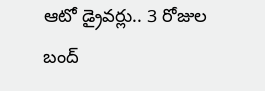ఆటో డ్రైవర్లు.. 3 రోజుల బంద్